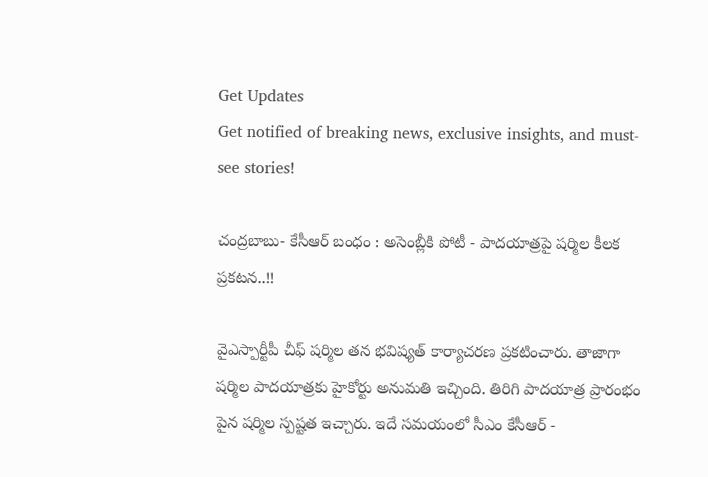Get Updates
Get notified of breaking news, exclusive insights, and must-see stories!

చంద్రబాబు- కేసీఆర్ బంధం : అసెంబ్లీకి పోటీ - పాదయాత్రపై షర్మిల కీలక ప్రకటన..!!

వైఎస్పార్టీపీ చీఫ్ షర్మిల తన భవిష్యత్ కార్యాచరణ ప్రకటించారు. తాజాగా షర్మిల పాదయాత్రకు హైకోర్టు అనుమతి ఇచ్చింది. తిరిగి పాదయాత్ర ప్రారంభం పైన షర్మిల స్పష్టత ఇచ్చారు. ఇదే సమయంలో సీఎం కేసీఆర్ -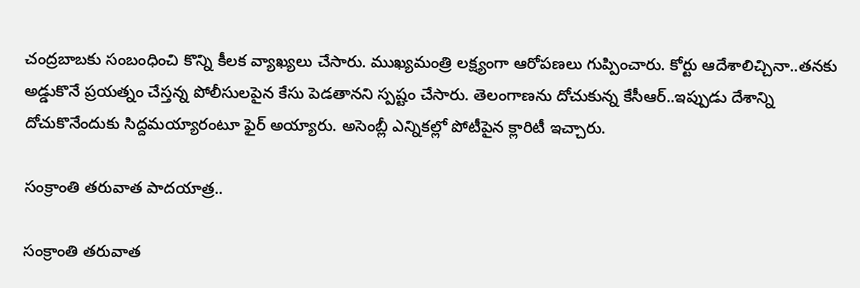చంద్రబాబకు సంబంధించి కొన్ని కీలక వ్యాఖ్యలు చేసారు. ముఖ్యమంత్రి లక్ష్యంగా ఆరోపణలు గుప్పించారు. కోర్టు ఆదేశాలిచ్చినా..తనకు అడ్డుకొనే ప్రయత్నం చేస్తన్న పోలీసులపైన కేసు పెడతానని స్పష్టం చేసారు. తెలంగాణను దోచుకున్న కేసీఆర్..ఇప్పుడు దేశాన్ని దోచుకొనేందుకు సిద్దమయ్యారంటూ ఫైర్ అయ్యారు. అసెంబ్లీ ఎన్నికల్లో పోటీపైన క్లారిటీ ఇచ్చారు.

సంక్రాంతి తరువాత పాదయాత్ర..

సంక్రాంతి తరువాత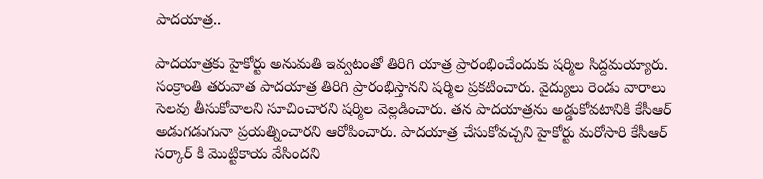పాదయాత్ర..

పాదయాత్రకు హైకోర్టు అనుమతి ఇవ్వటంతో తిరిగి యాత్ర ప్రారంభించేందుకు షర్మిల సిద్దమయ్యారు. సంక్రాంతి తరువాత పాదయాత్ర తిరిగి ప్రారంభిస్తానని షర్మిల ప్రకటించారు. వైద్యులు రెండు వారాలు సెలవు తీసుకోవాలని సూచించారని షర్మిల వెల్లడించారు. తన పాదయాత్రను అడ్డుకోవటానికి కేసీఆర్ అడుగడుగునా ప్రయత్నించారని ఆరోపించారు. పాదయాత్ర చేసుకోవచ్చని హైకోర్టు మరోసారి కేసీఆర్ సర్కార్ కి మొట్టికాయ వేసిందని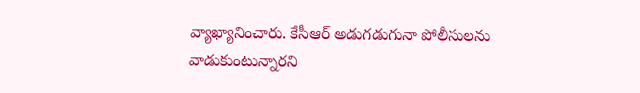వ్యాఖ్యానించారు. కేసీఆర్ అడుగడుగునా పోలీసులను వాడుకుంటున్నారని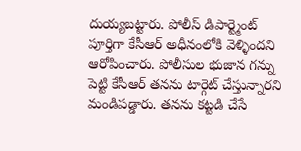దుయ్యబట్టారు. పోలీస్ డిపార్ట్మెంట్ పూర్తిగా కేసీఆర్ అధీనంలోకి వెళ్ళిందని ఆరోపించారు. పోలీసుల భుజాన గన్ను పెట్టి కేసీఆర్ తనను టార్గెట్ చేస్తున్నారని మండిపడ్డారు. తనను కట్టడి చేసే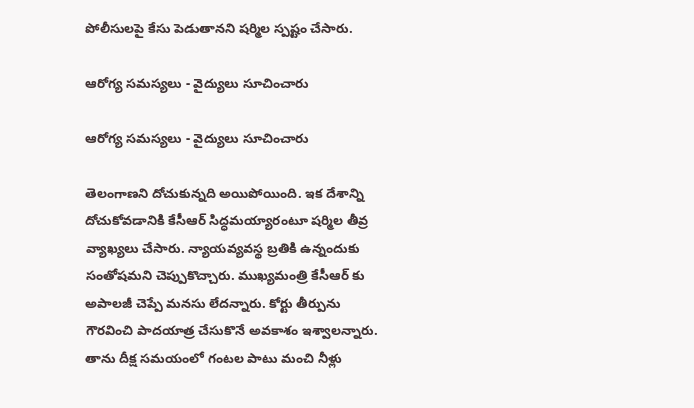పోలీసులపై కేసు పెడుతానని షర్మిల స్పష్టం చేసారు.

ఆరోగ్య సమస్యలు - వైద్యులు సూచించారు

ఆరోగ్య సమస్యలు - వైద్యులు సూచించారు

తెలంగాణని దోచుకున్నది అయిపోయింది. ఇక దేశాన్ని దోచుకోవడానికి కేసీఆర్ సిద్ధమయ్యారంటూ షర్మిల తీవ్ర వ్యాఖ్యలు చేసారు. న్యాయవ్యవస్థ బ్రతికి ఉన్నందుకు సంతోషమని చెప్పుకొచ్చారు. ముఖ్యమంత్రి కేసీఆర్ కు అపాలజీ చెప్పే మనసు లేదన్నారు. కోర్టు తీర్పును గౌరవించి పాదయాత్ర చేసుకొనే అవకాశం ఇశ్వాలన్నారు. తాను దీక్ష సమయంలో గంటల పాటు మంచి నీళ్లు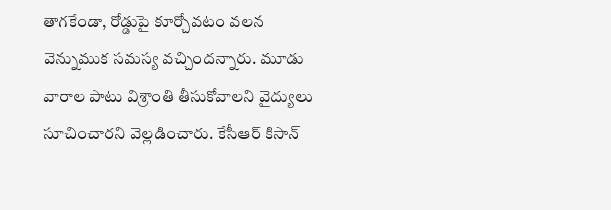తాగకేండా, రోడ్డుపై కూర్చోవటం వలన వెన్నుముక సమస్య వచ్చిందన్నారు. మూడు వారాల పాటు విశ్రాంతి తీసుకోవాలని వైద్యులు సూచించారని వెల్లడించారు. కేసీఆర్ కిసాన్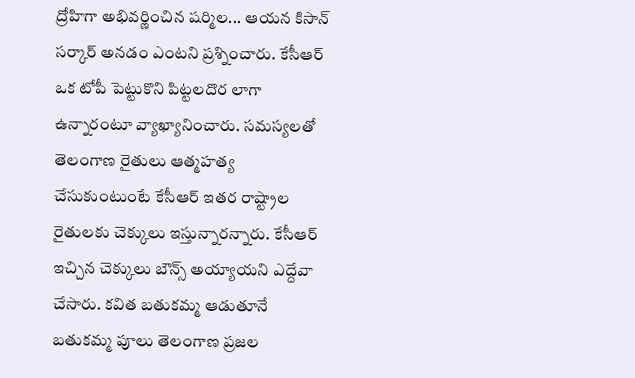ద్రోహిగా అభివర్ణించిన షర్మిల... ఆయన కిసాన్ సర్కార్ అనడం ఎంటని ప్రశ్నించారు. కేసీఆర్ ఒక టోపీ పెట్టుకొని పిట్టలదొర లాగా ఉన్నారంటూ వ్యాఖ్యానించారు. సమస్యలతో తెలంగాణ రైతులు ఆత్మహత్య చేసుకుంటుంటే కేసీఆర్ ఇతర రాష్ట్రాల రైతులకు చెక్కులు ఇస్తున్నారన్నారు. కేసీఆర్ ఇచ్చిన చెక్కులు బౌన్స్ అయ్యాయని ఎద్దేవా చేసారు. కవిత బతుకమ్మ ఆడుతూనే బతుకమ్మ పూలు తెలంగాణ ప్రజల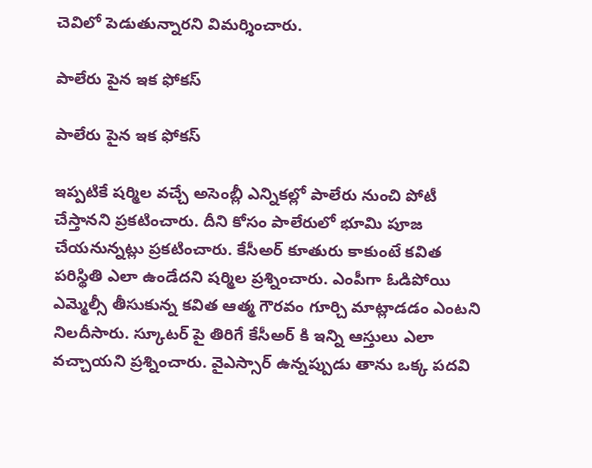చెవిలో పెడుతున్నారని విమర్శించారు.

పాలేరు పైన ఇక ఫోకస్

పాలేరు పైన ఇక ఫోకస్

ఇప్పటికే షర్మిల వచ్చే అసెంబ్లీ ఎన్నికల్లో పాలేరు నుంచి పోటీ చేస్తానని ప్రకటించారు. దీని కోసం పాలేరులో భూమి పూజ చేయనున్నట్లు ప్రకటించారు. కేసీఅర్ కూతురు కాకుంటే కవిత పరిస్థితి ఎలా ఉండేదని షర్మిల ప్రశ్నించారు. ఎంపీగా ఓడిపోయి ఎమ్మెల్సీ తీసుకున్న కవిత ఆత్మ గౌరవం గూర్చి మాట్లాడడం ఎంటని నిలదీసారు. స్కూటర్ పై తిరిగే కేసీఅర్ కి ఇన్ని ఆస్తులు ఎలా వచ్చాయని ప్రశ్నించారు. వైఎస్సార్ ఉన్నప్పుడు తాను ఒక్క పదవి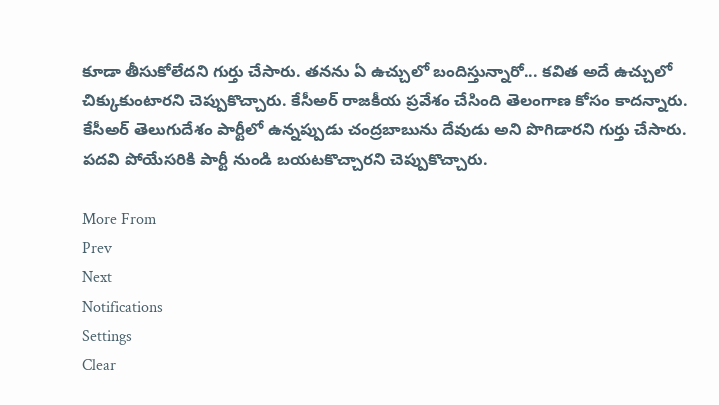కూడా తీసుకోలేదని గుర్తు చేసారు. తనను ఏ ఉచ్చులో బందిస్తున్నారో... కవిత అదే ఉచ్చులో చిక్కుకుంటారని చెప్పుకొచ్చారు. కేసీఅర్ రాజకీయ ప్రవేశం చేసింది తెలంగాణ కోసం కాదన్నారు. కేసీఅర్ తెలుగుదేశం పార్టీలో ఉన్నప్పుడు చంద్రబాబును దేవుడు అని పొగిడారని గుర్తు చేసారు. పదవి పోయేసరికి పార్టీ నుండి బయటకొచ్చారని చెప్పుకొచ్చారు.

More From
Prev
Next
Notifications
Settings
Clear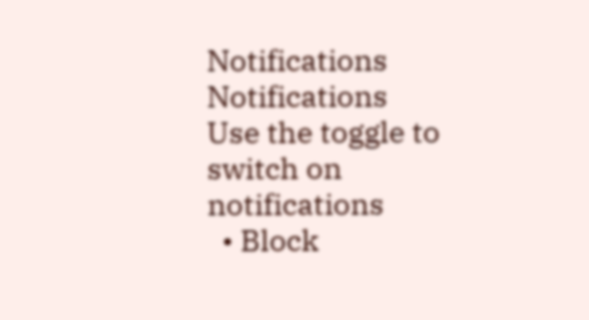Notifications
Notifications
Use the toggle to switch on notifications
  • Block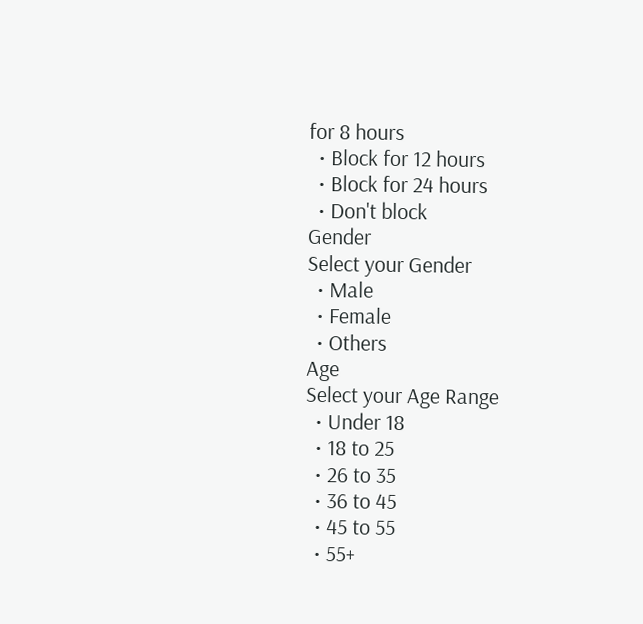for 8 hours
  • Block for 12 hours
  • Block for 24 hours
  • Don't block
Gender
Select your Gender
  • Male
  • Female
  • Others
Age
Select your Age Range
  • Under 18
  • 18 to 25
  • 26 to 35
  • 36 to 45
  • 45 to 55
  • 55+